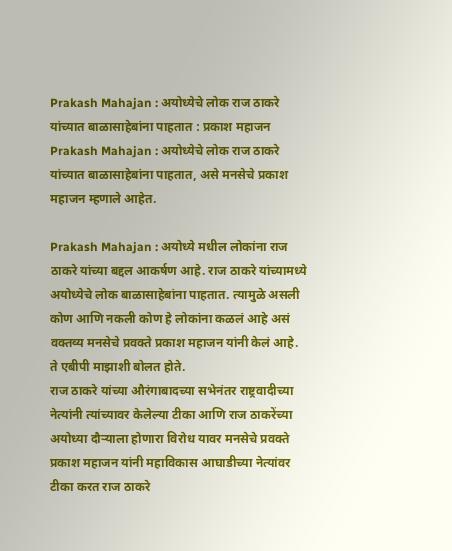Prakash Mahajan : अयोध्येचे लोक राज ठाकरे यांच्यात बाळासाहेबांना पाहतात : प्रकाश महाजन
Prakash Mahajan : अयोध्येचे लोक राज ठाकरे यांच्यात बाळासाहेबांना पाहतात, असे मनसेचे प्रकाश महाजन म्हणाले आहेत.

Prakash Mahajan : अयोध्ये मधील लोकांना राज ठाकरे यांच्या बद्दल आकर्षण आहे. राज ठाकरे यांच्यामध्ये अयोध्येचे लोक बाळासाहेबांना पाहतात. त्यामुळे असली कोण आणि नकली कोण हे लोकांना कळलं आहे असं वक्तव्य मनसेचे प्रवक्ते प्रकाश महाजन यांनी केलं आहे. ते एबीपी माझाशी बोलत होते.
राज ठाकरे यांच्या औरंगाबादच्या सभेनंतर राष्ट्रवादीच्या नेत्यांनी त्यांच्यावर केलेल्या टीका आणि राज ठाकरेंच्या अयोध्या दौऱ्याला होणारा विरोध यावर मनसेचे प्रवक्ते प्रकाश महाजन यांनी महाविकास आघाडीच्या नेत्यांवर टीका करत राज ठाकरे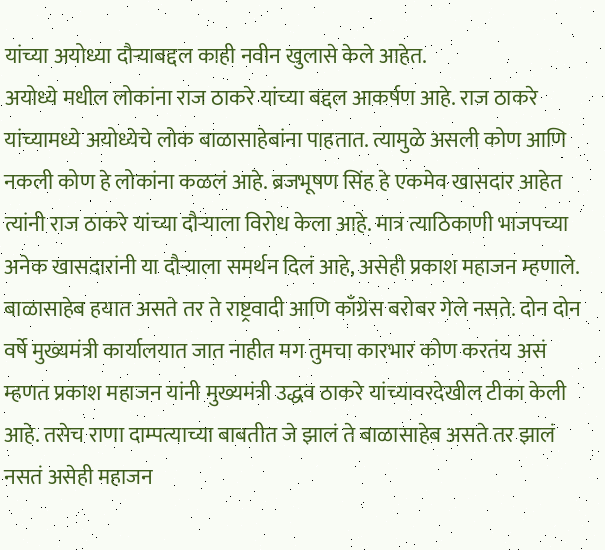यांच्या अयोध्या दौऱ्याबद्दल काही नवीन खुलासे केले आहेत.
अयोध्ये मधील लोकांना राज ठाकरे यांच्या बद्दल आकर्षण आहे. राज ठाकरे यांच्यामध्ये अयोध्येचे लोक बाळासाहेबांना पाहतात. त्यामुळे असली कोण आणि नकली कोण हे लोकांना कळलं आहे. ब्रजभूषण सिंह हे एकमेव खासदार आहेत त्यांनी राज ठाकरे यांच्या दौऱ्याला विरोध केला आहे. मात्र त्याठिकाणी भाजपच्या अनेक खासदारांनी या दौऱ्याला समर्थन दिलं आहे, असेही प्रकाश महाजन म्हणाले.
बाळासाहेब हयात असते तर ते राष्ट्रवादी आणि काँग्रेस बरोबर गेले नसते. दोन दोन वर्षे मुख्यमंत्री कार्यालयात जात नाहीत मग तुमचा कारभार कोण करतंय असं म्हणत प्रकाश महाजन यांनी मुख्यमंत्री उद्धव ठाकरे यांच्यावरदेखील टीका केली आहे. तसेच राणा दाम्पत्याच्या बाबतीत जे झालं ते बाळासाहेब असते तर झालं नसतं असेही महाजन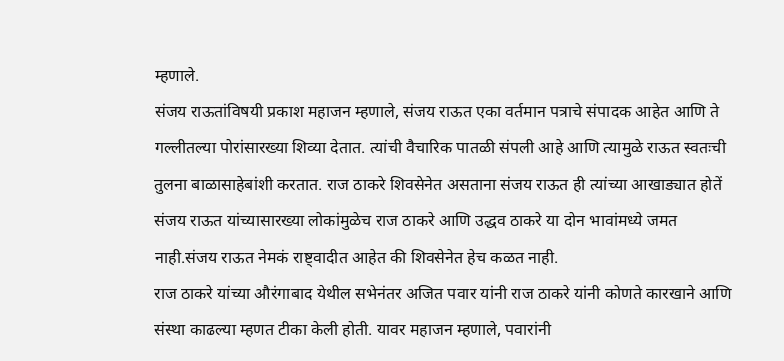म्हणाले.
संजय राऊतांविषयी प्रकाश महाजन म्हणाले, संजय राऊत एका वर्तमान पत्राचे संपादक आहेत आणि ते गल्लीतल्या पोरांसारख्या शिव्या देतात. त्यांची वैचारिक पातळी संपली आहे आणि त्यामुळे राऊत स्वतःची तुलना बाळासाहेबांशी करतात. राज ठाकरे शिवसेनेत असताना संजय राऊत ही त्यांच्या आखाड्यात होतें संजय राऊत यांच्यासारख्या लोकांमुळेच राज ठाकरे आणि उद्धव ठाकरे या दोन भावांमध्ये जमत नाही.संजय राऊत नेमकं राष्ट्वादीत आहेत की शिवसेनेत हेच कळत नाही.
राज ठाकरे यांच्या औरंगाबाद येथील सभेनंतर अजित पवार यांनी राज ठाकरे यांनी कोणते कारखाने आणि संस्था काढल्या म्हणत टीका केली होती. यावर महाजन म्हणाले, पवारांनी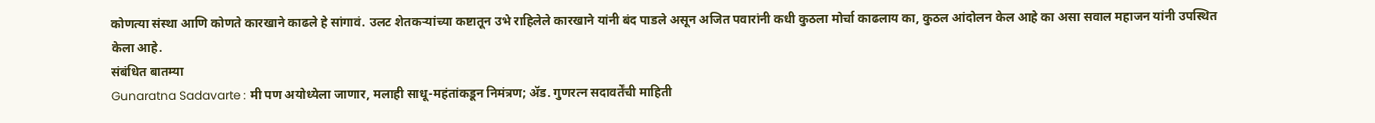कोणत्या संस्था आणि कोणते कारखाने काढले हे सांगावं. उलट शेतकऱ्यांच्या कष्टातून उभे राहिलेले कारखाने यांनी बंद पाडले असून अजित पवारांनी कधी कुठला मोर्चा काढलाय का, कुठल आंदोलन केल आहे का असा सवाल महाजन यांनी उपस्थित केला आहे.
संबंधित बातम्या
Gunaratna Sadavarte : मी पण अयोध्येला जाणार, मलाही साधू-महंतांकडून निमंत्रण; ॲड. गुणरत्न सदावर्तेंची माहिती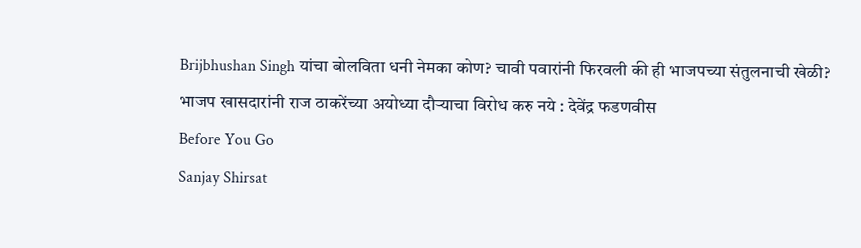Brijbhushan Singh यांचा बोलविता धनी नेमका कोण? चावी पवारांनी फिरवली की ही भाजपच्या संतुलनाची खेळी?
भाजप खासदारांनी राज ठाकरेंच्या अयोध्या दौऱ्याचा विरोध करु नये : देवेंद्र फडणवीस
Before You Go
Sanjay Shirsat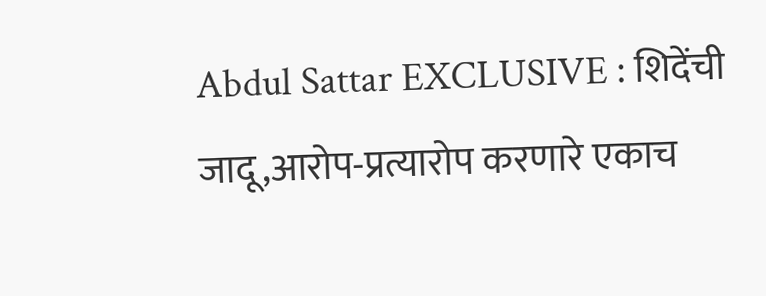Abdul Sattar EXCLUSIVE : शिदेंची जादू,आरोप-प्रत्यारोप करणारे एकाच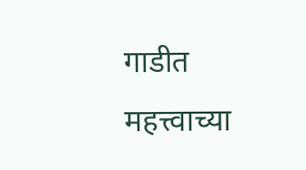गाडीत
महत्त्वाच्या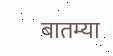बातम्या